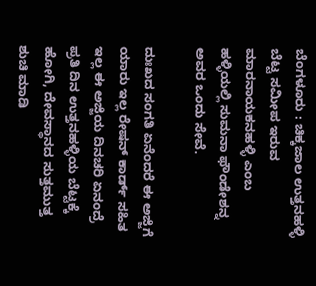ಬೆಂಗಳೂರು : ಚಿಕ್ಕಜಾಲ ಉತ್ತನಹಳ್ಳಿ ಬೆಟ್ಟ ಸಮೀಪ ಇರುವ ಮಾರನಾಯಕನಹಳ್ಳಿ ಎಂಬ ಹಳ್ಳಿಯಲ್ಲಿ ಸುಮನಾ ಫೌಂಡೇಶನ್ನ ಅವರ ಒಂದು ಸೇವೆ.

ದುಃಖದ ಸಂಗತಿ ಏನೆಂದರೆ ಈ ಅಜ್ಜಿಗೆ ಯಾರು ಇಲ್ಲ ರೇಷನ್ ಕಾರ್ಡ್ ಸಹಿತ ಇಲ್ಲ ಈ ಅಜ್ಜಿಯ ದಿನಚರಿ ಏನಂದ್ರೆ ಪ್ರತಿ ದಿನ ಉತ್ತನಹಳ್ಳಿಯ ಬೆಟ್ಟಕ್ಕೆ ಹೋಗಿ, ದೇವಸ್ಥಾನದ ಸುತ್ತಮುತ್ತ ಶುಚಿ ಮಾಡಿ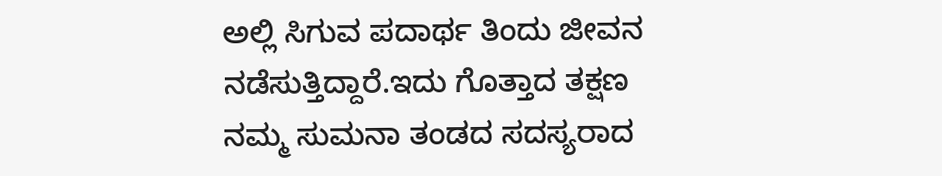ಅಲ್ಲಿ ಸಿಗುವ ಪದಾರ್ಥ ತಿಂದು ಜೀವನ ನಡೆಸುತ್ತಿದ್ದಾರೆ.ಇದು ಗೊತ್ತಾದ ತಕ್ಷಣ ನಮ್ಮ ಸುಮನಾ ತಂಡದ ಸದಸ್ಯರಾದ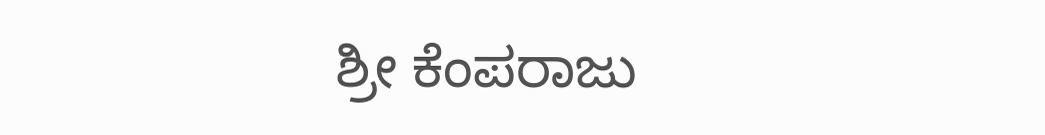ಶ್ರೀ ಕೆಂಪರಾಜು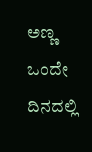ಅಣ್ಣ ಒಂದೇ ದಿನದಲ್ಲಿ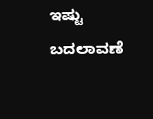ಇಷ್ಟು ಬದಲಾವಣೆ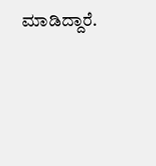ಮಾಡಿದ್ದಾರೆ.